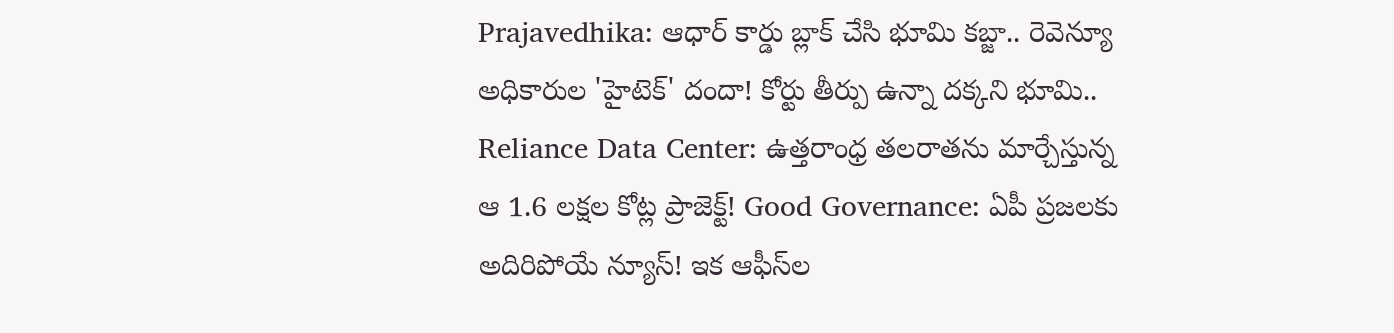Prajavedhika: ఆధార్ కార్డు బ్లాక్ చేసి భూమి కబ్జా.. రెవెన్యూ అధికారుల 'హైటెక్' దందా! కోర్టు తీర్పు ఉన్నా దక్కని భూమి.. Reliance Data Center: ఉత్తరాంధ్ర తలరాతను మార్చేస్తున్న ఆ 1.6 లక్షల కోట్ల ప్రాజెక్ట్! Good Governance: ఏపీ ప్రజలకు అదిరిపోయే న్యూస్! ఇక ఆఫీస్‌ల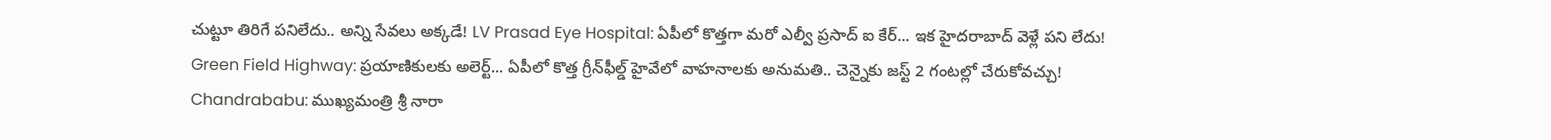చుట్టూ తిరిగే పనిలేదు.. అన్ని సేవలు అక్కడే! LV Prasad Eye Hospital: ఏపీలో కొత్తగా మరో ఎల్వీ ప్రసాద్ ఐ కేర్... ఇక హైదరాబాద్ వెళ్లే పని లేదు! Green Field Highway: ప్రయాణికులకు అలెర్ట్... ఏపీలో కొత్త గ్రీన్‌ఫీల్డ్ హైవేలో వాహనాలకు అనుమతి.. చెన్నైకు జస్ట్ 2 గంటల్లో చేరుకోవచ్చు! Chandrababu: ముఖ్యమంత్రి శ్రీ నారా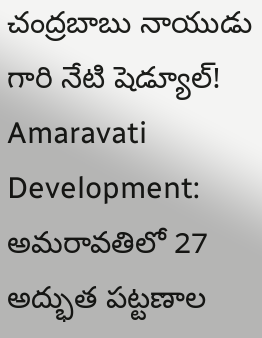చంద్రబాబు నాయుడు గారి నేటి షెడ్యూల్! Amaravati Development: అమరావతిలో 27 అద్భుత పట్టణాల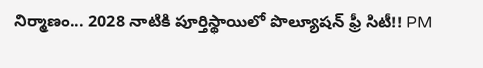నిర్మాణం... 2028 నాటికి పూర్తిస్థాయిలో పొల్యూషన్ ఫ్రీ సిటీ!! PM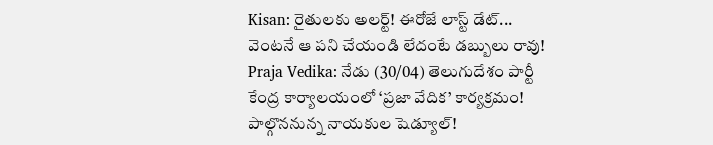Kisan: రైతులకు అలర్ట్! ఈరోజే లాస్ట్ డేట్... వెంటనే ఆ పని చేయండి లేదంటే డబ్బులు రావు! Praja Vedika: నేడు (30/04) తెలుగుదేశం పార్టీ కేంద్ర కార్యాలయంలో ‘ప్రజా వేదిక’ కార్యక్రమం! పాల్గొననున్న నాయకుల షెడ్యూల్!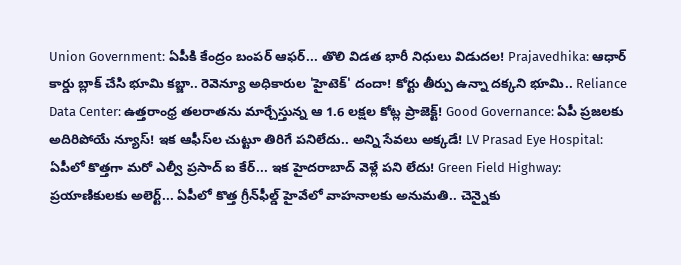Union Government: ఏపీకి కేంద్రం బంపర్ ఆఫర్... తొలి విడత భారీ నిధులు విడుదల! Prajavedhika: ఆధార్ కార్డు బ్లాక్ చేసి భూమి కబ్జా.. రెవెన్యూ అధికారుల 'హైటెక్' దందా! కోర్టు తీర్పు ఉన్నా దక్కని భూమి.. Reliance Data Center: ఉత్తరాంధ్ర తలరాతను మార్చేస్తున్న ఆ 1.6 లక్షల కోట్ల ప్రాజెక్ట్! Good Governance: ఏపీ ప్రజలకు అదిరిపోయే న్యూస్! ఇక ఆఫీస్‌ల చుట్టూ తిరిగే పనిలేదు.. అన్ని సేవలు అక్కడే! LV Prasad Eye Hospital: ఏపీలో కొత్తగా మరో ఎల్వీ ప్రసాద్ ఐ కేర్... ఇక హైదరాబాద్ వెళ్లే పని లేదు! Green Field Highway: ప్రయాణికులకు అలెర్ట్... ఏపీలో కొత్త గ్రీన్‌ఫీల్డ్ హైవేలో వాహనాలకు అనుమతి.. చెన్నైకు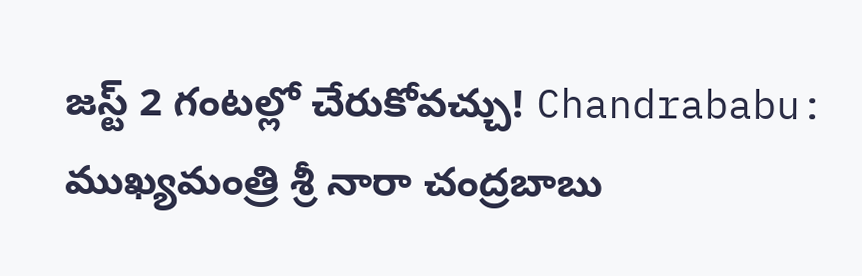జస్ట్ 2 గంటల్లో చేరుకోవచ్చు! Chandrababu: ముఖ్యమంత్రి శ్రీ నారా చంద్రబాబు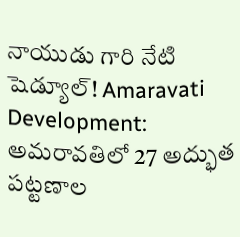నాయుడు గారి నేటి షెడ్యూల్! Amaravati Development: అమరావతిలో 27 అద్భుత పట్టణాల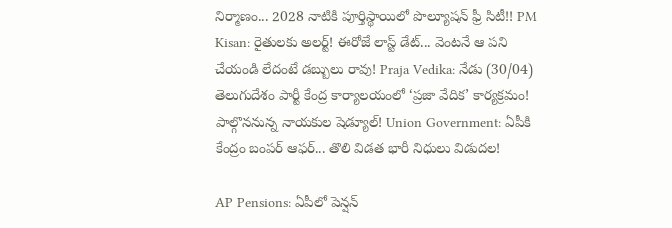నిర్మాణం... 2028 నాటికి పూర్తిస్థాయిలో పొల్యూషన్ ఫ్రీ సిటీ!! PM Kisan: రైతులకు అలర్ట్! ఈరోజే లాస్ట్ డేట్... వెంటనే ఆ పని చేయండి లేదంటే డబ్బులు రావు! Praja Vedika: నేడు (30/04) తెలుగుదేశం పార్టీ కేంద్ర కార్యాలయంలో ‘ప్రజా వేదిక’ కార్యక్రమం! పాల్గొననున్న నాయకుల షెడ్యూల్! Union Government: ఏపీకి కేంద్రం బంపర్ ఆఫర్... తొలి విడత భారీ నిధులు విడుదల!

AP Pensions: ఏపీలో పెన్షన్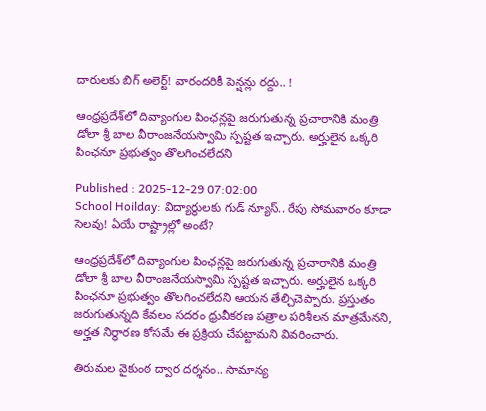దారులకు బిగ్ అలెర్ట్! వారందరికీ పెన్షన్లు రద్దు.. !

ఆంధ్రప్రదేశ్‌లో దివ్యాంగుల పింఛన్లపై జరుగుతున్న ప్రచారానికి మంత్రి డోలా శ్రీ బాల వీరాంజనేయస్వామి స్పష్టత ఇచ్చారు. అర్హులైన ఒక్కరి పింఛనూ ప్రభుత్వం తొలగించలేదని

Published : 2025-12-29 07:02:00
School Hoilday: విద్యార్థులకు గుడ్ న్యూస్.. రేపు సోమవారం కూడా సెలవు! ఏయే రాష్ట్రాల్లో అంటే?

ఆంధ్రప్రదేశ్‌లో దివ్యాంగుల పింఛన్లపై జరుగుతున్న ప్రచారానికి మంత్రి డోలా శ్రీ బాల వీరాంజనేయస్వామి స్పష్టత ఇచ్చారు. అర్హులైన ఒక్కరి పింఛనూ ప్రభుత్వం తొలగించలేదని ఆయన తేల్చిచెప్పారు. ప్రస్తుతం జరుగుతున్నది కేవలం సదరం ధ్రువీకరణ పత్రాల పరిశీలన మాత్రమేనని, అర్హత నిర్ధారణ కోసమే ఈ ప్రక్రియ చేపట్టామని వివరించారు.

తిరుమల వైకుంఠ ద్వార దర్శనం.. సామాన్య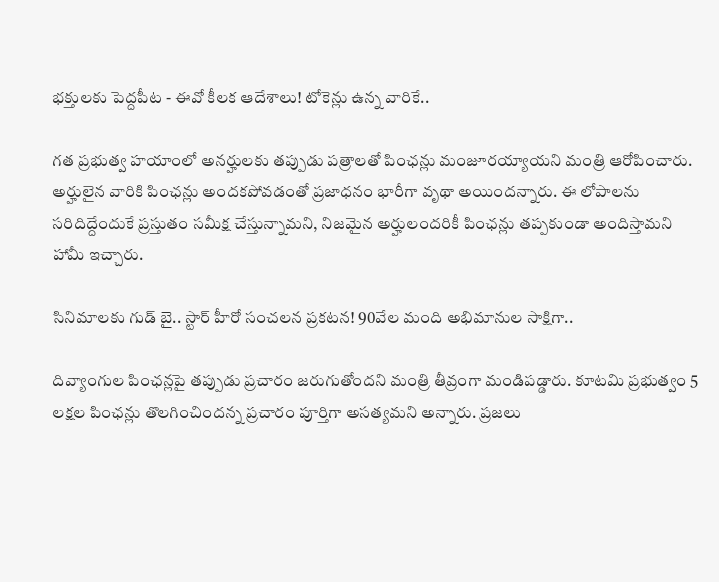భక్తులకు పెద్దపీట - ఈవో కీలక ఆదేశాలు! టోకెన్లు ఉన్న వారికే..

గత ప్రభుత్వ హయాంలో అనర్హులకు తప్పుడు పత్రాలతో పింఛన్లు మంజూరయ్యాయని మంత్రి ఆరోపించారు. అర్హులైన వారికి పింఛన్లు అందకపోవడంతో ప్రజాధనం భారీగా వృథా అయిందన్నారు. ఈ లోపాలను సరిదిద్దేందుకే ప్రస్తుతం సమీక్ష చేస్తున్నామని, నిజమైన అర్హులందరికీ పింఛన్లు తప్పకుండా అందిస్తామని హామీ ఇచ్చారు.

సినిమాలకు గుడ్ బై.. స్టార్ హీరో సంచలన ప్రకటన! 90వేల మంది అభిమానుల సాక్షిగా..

దివ్యాంగుల పింఛన్లపై తప్పుడు ప్రచారం జరుగుతోందని మంత్రి తీవ్రంగా మండిపడ్డారు. కూటమి ప్రభుత్వం 5 లక్షల పింఛన్లు తొలగించిందన్న ప్రచారం పూర్తిగా అసత్యమని అన్నారు. ప్రజలు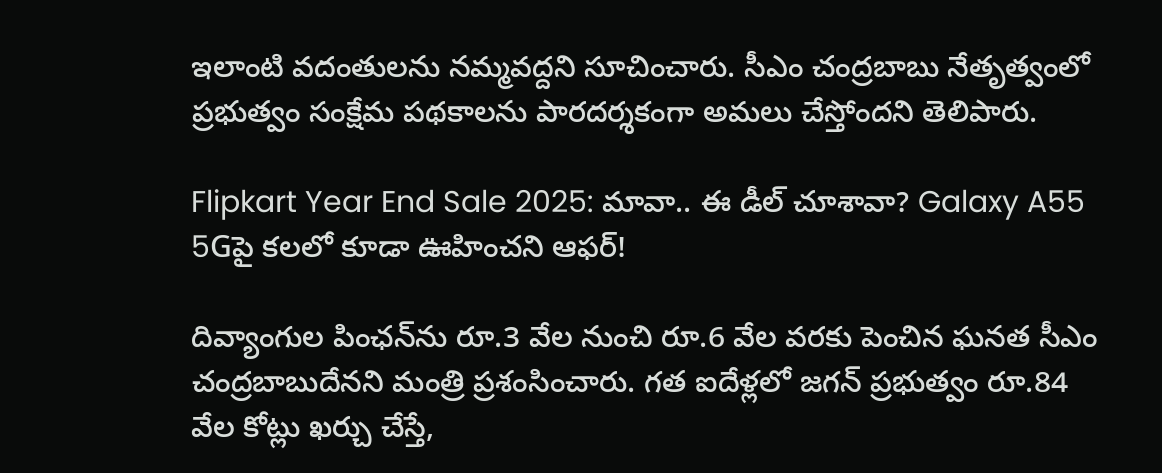ఇలాంటి వదంతులను నమ్మవద్దని సూచించారు. సీఎం చంద్రబాబు నేతృత్వంలో ప్రభుత్వం సంక్షేమ పథకాలను పారదర్శకంగా అమలు చేస్తోందని తెలిపారు.

Flipkart Year End Sale 2025: మావా.. ఈ డీల్ చూశావా? Galaxy A55 5Gపై కలలో కూడా ఊహించని ఆఫర్!

దివ్యాంగుల పింఛన్‌ను రూ.3 వేల నుంచి రూ.6 వేల వరకు పెంచిన ఘనత సీఎం చంద్రబాబుదేనని మంత్రి ప్రశంసించారు. గత ఐదేళ్లలో జగన్ ప్రభుత్వం రూ.84 వేల కోట్లు ఖర్చు చేస్తే,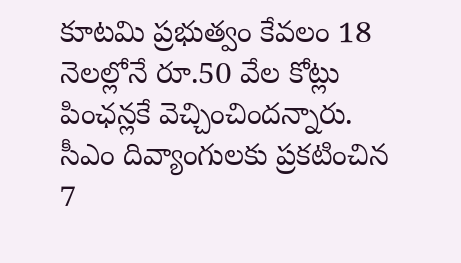కూటమి ప్రభుత్వం కేవలం 18 నెలల్లోనే రూ.50 వేల కోట్లు పింఛన్లకే వెచ్చించిందన్నారు. సీఎం దివ్యాంగులకు ప్రకటించిన 7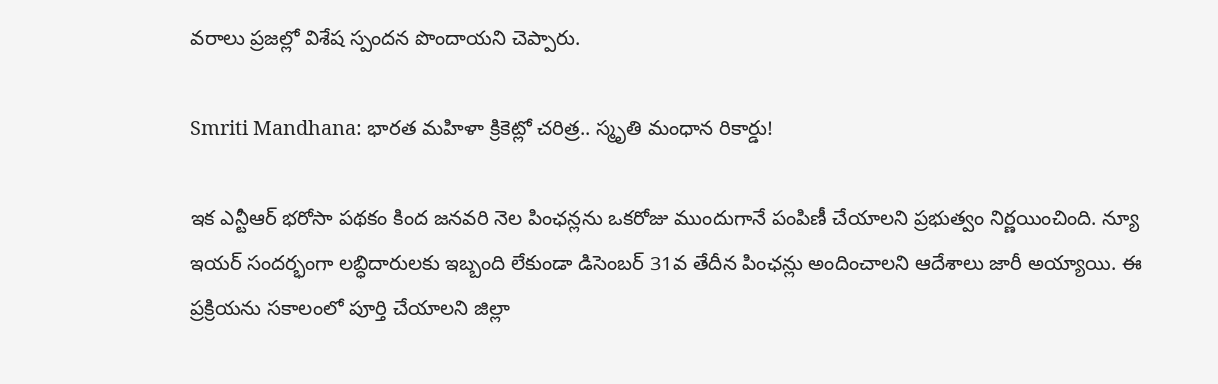వరాలు ప్రజల్లో విశేష స్పందన పొందాయని చెప్పారు.

Smriti Mandhana: భారత మహిళా క్రికెట్లో చరిత్ర.. స్మృతి మంధాన రికార్డు!

ఇక ఎన్టీఆర్ భరోసా పథకం కింద జనవరి నెల పింఛన్లను ఒకరోజు ముందుగానే పంపిణీ చేయాలని ప్రభుత్వం నిర్ణయించింది. న్యూ ఇయర్ సందర్భంగా లబ్ధిదారులకు ఇబ్బంది లేకుండా డిసెంబర్ 31వ తేదీన పింఛన్లు అందించాలని ఆదేశాలు జారీ అయ్యాయి. ఈ ప్రక్రియను సకాలంలో పూర్తి చేయాలని జిల్లా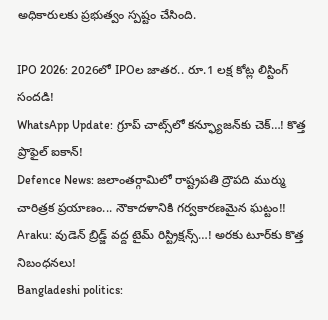అధికారులకు ప్రభుత్వం స్పష్టం చేసింది.

IPO 2026: 2026లో IPOల జాతర.. రూ.1 లక్ష కోట్ల లిస్టింగ్ సందడి!
WhatsApp Update: గ్రూప్ చాట్స్‌లో కన్ఫ్యూజన్‌కు చెక్…! కొత్త ప్రొఫైల్ ఐకాన్!
Defence News: జలాంతర్గామిలో రాష్ట్రపతి ద్రౌపది ముర్ము చారిత్రక ప్రయాణం... నౌకాదళానికి గర్వకారణమైన ఘట్టం!!
Araku: వుడెన్ బ్రిడ్జ్ వద్ద టైమ్‌ రిస్ట్రిక్షన్స్…! అరకు టూర్‌కు కొత్త నిబంధనలు!
Bangladeshi politics: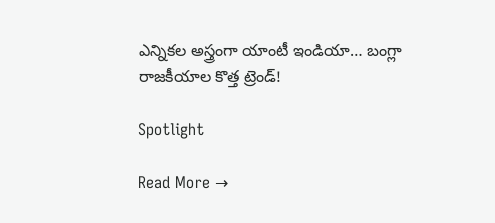ఎన్నికల అస్త్రంగా యాంటీ ఇండియా… బంగ్లా రాజకీయాల కొత్త ట్రెండ్!

Spotlight

Read More →